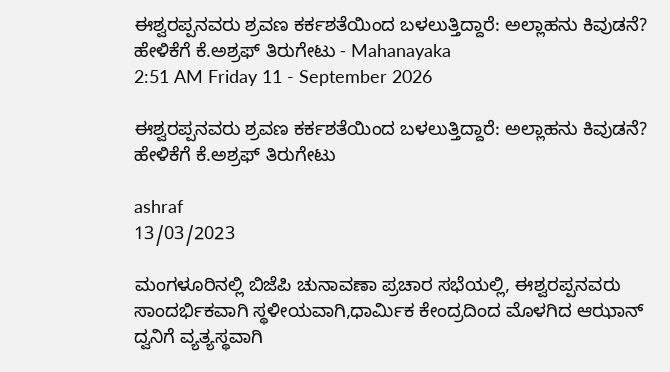ಈಶ್ವರಪ್ಪನವರು ಶ್ರವಣ ಕರ್ಕಶತೆಯಿಂದ ಬಳಲುತ್ತಿದ್ದಾರೆ: ಅಲ್ಲಾಹನು ಕಿವುಡನೆ? ಹೇಳಿಕೆಗೆ ಕೆ.ಅಶ್ರಫ್ ತಿರುಗೇಟು - Mahanayaka
2:51 AM Friday 11 - September 2026

ಈಶ್ವರಪ್ಪನವರು ಶ್ರವಣ ಕರ್ಕಶತೆಯಿಂದ ಬಳಲುತ್ತಿದ್ದಾರೆ: ಅಲ್ಲಾಹನು ಕಿವುಡನೆ? ಹೇಳಿಕೆಗೆ ಕೆ.ಅಶ್ರಫ್ ತಿರುಗೇಟು

ashraf
13/03/2023

ಮಂಗಳೂರಿನಲ್ಲಿ ಬಿಜೆಪಿ ಚುನಾವಣಾ ಪ್ರಚಾರ ಸಭೆಯಲ್ಲಿ, ಈಶ್ವರಪ್ಪನವರು ಸಾಂದರ್ಭಿಕವಾಗಿ ಸ್ಥಳೀಯವಾಗಿ,ಧಾರ್ಮಿಕ ಕೇಂದ್ರದಿಂದ ಮೊಳಗಿದ ಆಝಾನ್ ದ್ವನಿಗೆ ವ್ಯತ್ಯಸ್ಥವಾಗಿ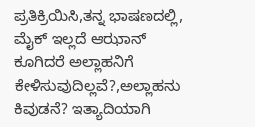ಪ್ರತಿಕ್ರಿಯಿಸಿ,ತನ್ನ ಭಾಷಣದಲ್ಲಿ, ಮೈಕ್ ಇಲ್ಲದೆ ಆಝಾನ್ ಕೂಗಿದರೆ ಅಲ್ಲಾಹನಿಗೆ ಕೇಳಿಸುವುದಿಲ್ಲವೆ?,ಅಲ್ಲಾಹನು ಕಿವುಡನೆ? ಇತ್ಯಾದಿಯಾಗಿ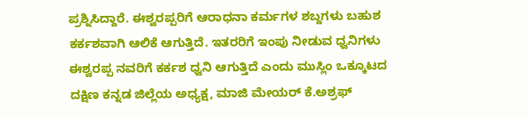ಪ್ರಶ್ನಿಸಿದ್ದಾರೆ. ಈಶ್ವರಪ್ಪರಿಗೆ ಆರಾಧನಾ ಕರ್ಮಗಳ ಶಬ್ದಗಳು ಬಹುಶ ಕರ್ಕಶವಾಗಿ ಆಲಿಕೆ ಆಗುತ್ತಿದೆ. ಇತರರಿಗೆ ಇಂಪು ನೀಡುವ ಧ್ವನಿಗಳು ಈಶ್ವರಪ್ಪ ನವರಿಗೆ ಕರ್ಕಶ ಧ್ವನಿ ಆಗುತ್ತಿದೆ ಎಂದು ಮುಸ್ಲಿಂ ಒಕ್ಕೂಟದ ದಕ್ಷಿಣ ಕನ್ನಡ ಜಿಲ್ಲೆಯ ಅಧ್ಯಕ್ಷ, ಮಾಜಿ ಮೇಯರ್ ಕೆ.ಅಶ್ರಫ್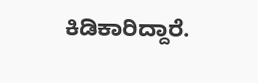ಕಿಡಿಕಾರಿದ್ದಾರೆ.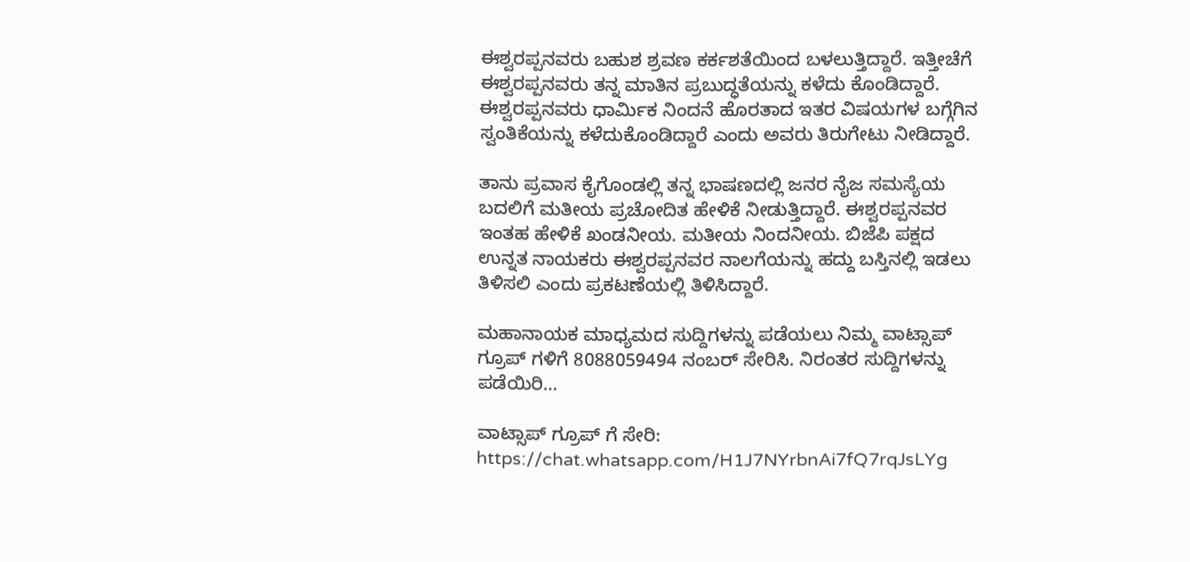ಈಶ್ವರಪ್ಪನವರು ಬಹುಶ ಶ್ರವಣ ಕರ್ಕಶತೆಯಿಂದ ಬಳಲುತ್ತಿದ್ದಾರೆ. ಇತ್ತೀಚೆಗೆ ಈಶ್ವರಪ್ಪನವರು ತನ್ನ ಮಾತಿನ ಪ್ರಬುದ್ಧತೆಯನ್ನು ಕಳೆದು ಕೊಂಡಿದ್ದಾರೆ. ಈಶ್ವರಪ್ಪನವರು ಧಾರ್ಮಿಕ ನಿಂದನೆ ಹೊರತಾದ ಇತರ ವಿಷಯಗಳ ಬಗ್ಗೆಗಿನ ಸ್ವಂತಿಕೆಯನ್ನು ಕಳೆದುಕೊಂಡಿದ್ದಾರೆ ಎಂದು ಅವರು ತಿರುಗೇಟು ನೀಡಿದ್ದಾರೆ.

ತಾನು ಪ್ರವಾಸ ಕೈಗೊಂಡಲ್ಲಿ ತನ್ನ ಭಾಷಣದಲ್ಲಿ ಜನರ ನೈಜ ಸಮಸ್ಯೆಯ ಬದಲಿಗೆ ಮತೀಯ ಪ್ರಚೋದಿತ ಹೇಳಿಕೆ ನೀಡುತ್ತಿದ್ದಾರೆ. ಈಶ್ವರಪ್ಪನವರ ಇಂತಹ ಹೇಳಿಕೆ ಖಂಡನೀಯ. ಮತೀಯ ನಿಂದನೀಯ. ಬಿಜೆಪಿ ಪಕ್ಷದ ಉನ್ನತ ನಾಯಕರು ಈಶ್ವರಪ್ಪನವರ ನಾಲಗೆಯನ್ನು ಹದ್ದು ಬಸ್ತಿನಲ್ಲಿ ಇಡಲು ತಿಳಿಸಲಿ ಎಂದು ಪ್ರಕಟಣೆಯಲ್ಲಿ ತಿಳಿಸಿದ್ದಾರೆ.

ಮಹಾನಾಯಕ ಮಾಧ್ಯಮದ ಸುದ್ದಿಗಳನ್ನು ಪಡೆಯಲು ನಿಮ್ಮ ವಾಟ್ಸಾಪ್ ಗ್ರೂಪ್ ಗಳಿಗೆ 8088059494 ನಂಬರ್ ಸೇರಿಸಿ. ನಿರಂತರ ಸುದ್ದಿಗಳನ್ನು ಪಡೆಯಿರಿ…

ವಾಟ್ಸಾಪ್ ಗ್ರೂಪ್ ಗೆ ಸೇರಿ: https://chat.whatsapp.com/H1J7NYrbnAi7fQ7rqJsLYg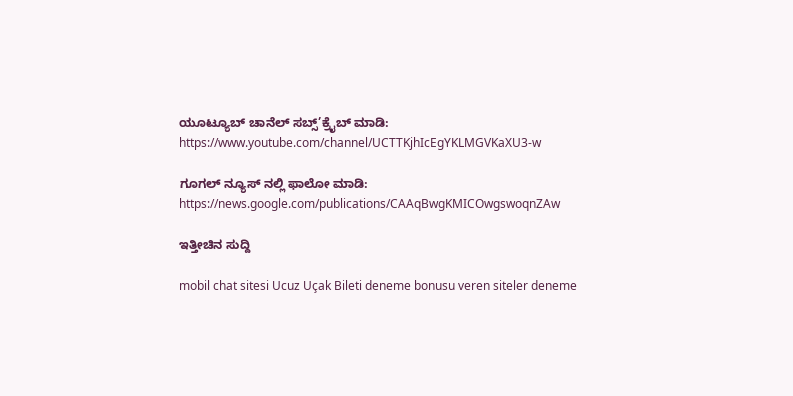ಯೂಟ್ಯೂಬ್ ಚಾನೆಲ್ ಸಬ್ಸ್’ಕ್ರೈಬ್ ಮಾಡಿ: https://www.youtube.com/channel/UCTTKjhIcEgYKLMGVKaXU3-w

ಗೂಗಲ್ ನ್ಯೂಸ್ ನಲ್ಲಿ ಫಾಲೋ ಮಾಡಿ: https://news.google.com/publications/CAAqBwgKMICOwgswoqnZAw

ಇತ್ತೀಚಿನ ಸುದ್ದಿ

mobil chat sitesi Ucuz Uçak Bileti deneme bonusu veren siteler deneme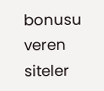bonusu veren siteler